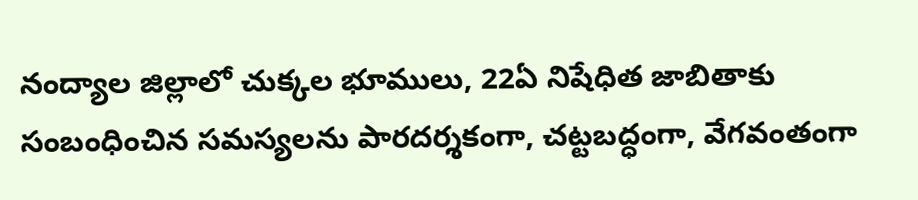నంద్యాల జిల్లాలో చుక్కల భూములు, 22ఏ నిషేధిత జాబితాకు సంబంధించిన సమస్యలను పారదర్శకంగా, చట్టబద్ధంగా, వేగవంతంగా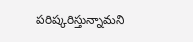పరిష్కరిస్తున్నామని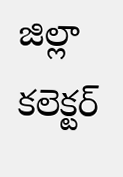జిల్లా కలెక్టర్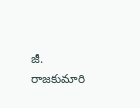జీ. రాజకుమారి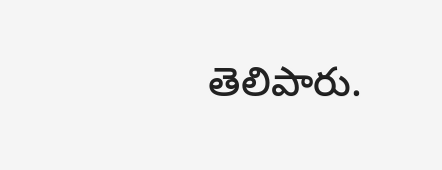తెలిపారు.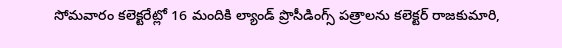సోమవారం కలెక్టరేట్లో 16 మందికి ల్యాండ్ ప్రొసీడింగ్స్ పత్రాలను కలెక్టర్ రాజకుమారి,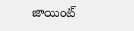జాయింట్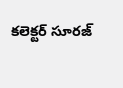కలెక్టర్ సూరజ్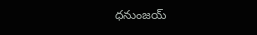ధనుంజయ్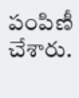పంపిణీ చేశారు.